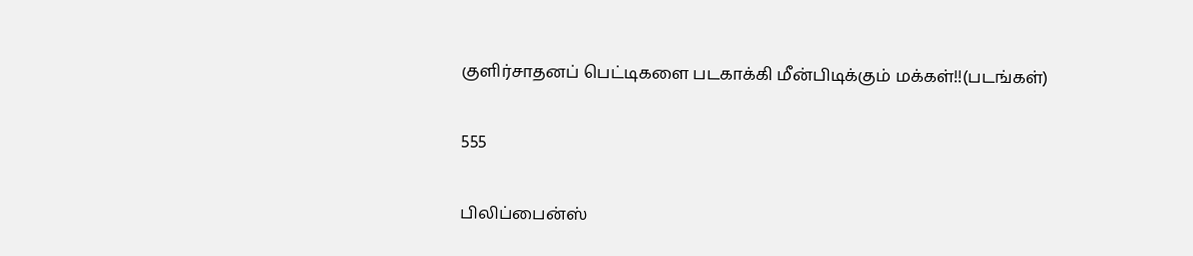குளிர்சாதனப் பெட்டிகளை படகாக்கி மீன்பிடிக்கும் மக்கள்!!(படங்கள்)

555

பிலிப்பைன்ஸ்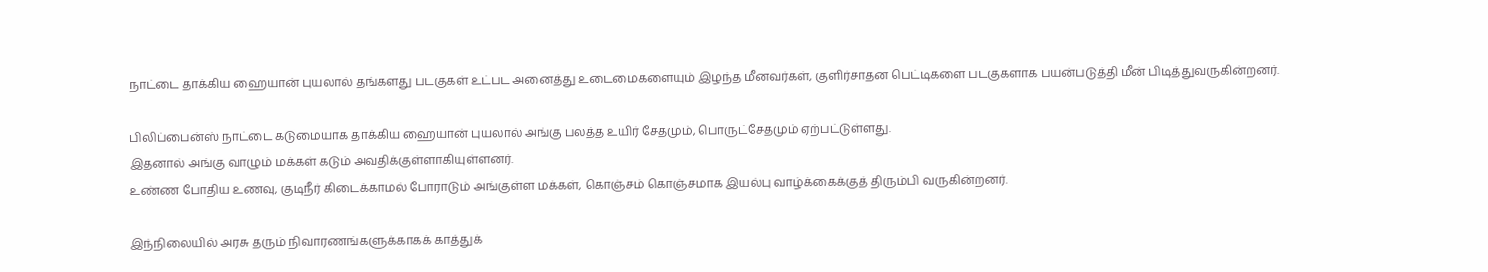நாட்டை தாக்கிய ஹையான் புயலால் தங்களது படகுகள் உட்பட அனைத்து உடைமைகளையும் இழந்த மீனவர்கள், குளிர்சாதன பெட்டிகளை படகுகளாக பயன்படுத்தி மீன் பிடித்துவருகின்றனர்.

பிலிப்பைன்ஸ் நாட்டை கடுமையாக தாக்கிய ஹையான் புயலால் அங்கு பலத்த உயிர் சேதமும், பொருட்சேதமும் ஏற்பட்டுள்ளது.
இதனால் அங்கு வாழும் மக்கள் கடும் அவதிக்குள்ளாகியுள்ளனர்.
உண்ண போதிய உணவு, குடிநீர் கிடைக்காமல் போராடும் அங்குள்ள மக்கள், கொஞ்சம் கொஞ்சமாக இயல்பு வாழ்க்கைக்குத் திரும்பி வருகின்றனர்.

இந்நிலையில் அரசு தரும் நிவாரணங்களுக்காகக் காத்துக்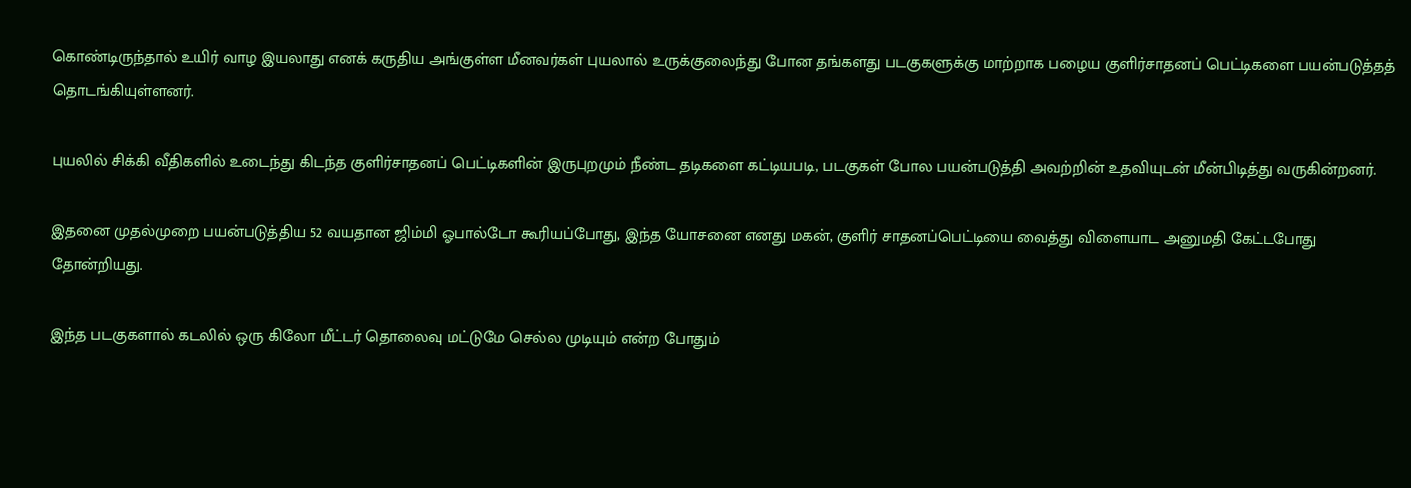கொண்டிருந்தால் உயிர் வாழ இயலாது எனக் கருதிய அங்குள்ள மீனவர்கள் புயலால் உருக்குலைந்து போன தங்களது படகுகளுக்கு மாற்றாக பழைய குளிர்சாதனப் பெட்டிகளை பயன்படுத்தத் தொடங்கியுள்ளனர்.

புயலில் சிக்கி வீதிகளில் உடைந்து கிடந்த குளிர்சாதனப் பெட்டிகளின் இருபுறமும் நீண்ட தடிகளை கட்டியபடி, படகுகள் போல பயன்படுத்தி அவற்றின் உதவியுடன் மீன்பிடித்து வருகின்றனர்.

இதனை முதல்முறை பயன்படுத்திய 52 வயதான ஜிம்மி ஓபால்டோ கூரியப்போது, இந்த யோசனை எனது மகன், குளிர் சாதனப்பெட்டியை வைத்து விளையாட அனுமதி கேட்டபோது தோன்றியது.

இந்த படகுகளால் கடலில் ஒரு கிலோ மீட்டர் தொலைவு மட்டுமே செல்ல முடியும் என்ற போதும்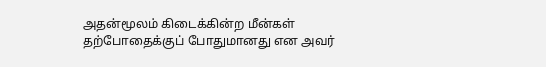அதன்மூலம் கிடைக்கின்ற மீன்கள் தற்போதைக்குப் போதுமானது என அவர்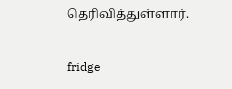தெரிவித்துள்ளார்.

fridge